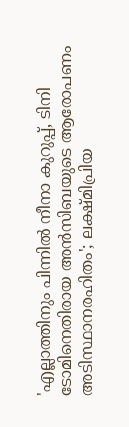'എല്ലാത്തിനും പിന്നിൽ നീനാ കുറുപ്പ്, ടിനി ടോമിനെതിരായ അൻസിബയുടെ ആരോപണം അടിസ്ഥാനരഹിതം'; ലക്ഷ്മിപ്രിയ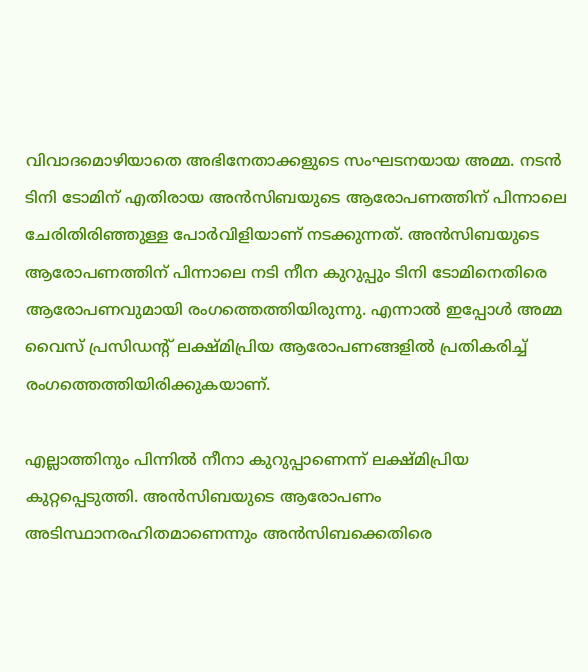വിവാദമൊഴിയാതെ അഭിനേതാക്കളുടെ സംഘടനയായ അമ്മ. നടൻ ടിനി ടോമിന് എതിരായ അൻസിബയുടെ ആരോപണത്തിന് പിന്നാലെ ചേരിതിരിഞ്ഞുള്ള പോർവിളിയാണ് നടക്കുന്നത്. അൻസിബയുടെ ആരോപണത്തിന് പിന്നാലെ നടി നീന കുറുപ്പും ടിനി ടോമിനെതിരെ ആരോപണവുമായി രംഗത്തെത്തിയിരുന്നു. എന്നാൽ ഇപ്പോൾ അമ്മ വൈസ് പ്രസിഡന്റ് ലക്ഷ്മിപ്രിയ ആരോപണങ്ങളിൽ പ്രതികരിച്ച് രംഗത്തെത്തിയിരിക്കുകയാണ്.

എല്ലാത്തിനും പിന്നിൽ നീനാ കുറുപ്പാണെന്ന് ലക്ഷ്മിപ്രിയ കുറ്റപ്പെടുത്തി. അൻസിബയുടെ ആരോപണം അടിസ്ഥാനരഹിതമാണെന്നും അൻസിബക്കെതിരെ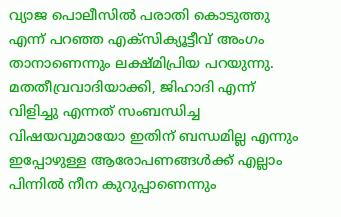വ്യാജ പൊലീസിൽ പരാതി കൊടുത്തു എന്ന് പറഞ്ഞ എക്സിക്യൂട്ടീവ് അംഗം താനാണെന്നും ലക്ഷ്മിപ്രിയ പറയുന്നു. മതതീവ്രവാദിയാക്കി, ജിഹാദി എന്ന് വിളിച്ചു എന്നത് സംബന്ധിച്ച വിഷയവുമായോ ഇതിന് ബന്ധമില്ല എന്നും ഇപ്പോഴുള്ള ആരോപണങ്ങൾക്ക് എല്ലാം പിന്നിൽ നീന കുറുപ്പാണെന്നും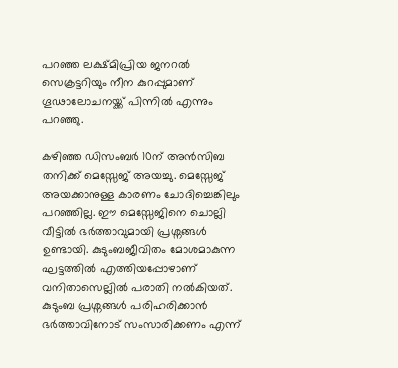പറഞ്ഞ ലക്ഷ്മിപ്രിയ ജനറൽ സെക്രട്ടറിയും നീന കുറപ്പുമാണ് ഗൂഢാലോചനയ്ക്ക് പിന്നിൽ എന്നും പറഞ്ഞു.

കഴിഞ്ഞ ഡിസംബർ 10ന് അൻസിബ തനിക്ക് മെസ്സേജ് അയച്ചു. മെസ്സേജ് അയക്കാനുള്ള കാരണം ചോദിച്ചെങ്കിലും പറഞ്ഞില്ല. ഈ മെസ്സേജിനെ ചൊല്ലി വീട്ടിൽ ഭർത്താവുമായി പ്രശ്നങ്ങൾ ഉണ്ടായി. കുടുംബജീവിതം മോശമാകുന്ന ഘട്ടത്തിൽ എത്തിയപ്പോഴാണ് വനിതാസെല്ലിൽ പരാതി നൽകിയത്. കുടുംബ പ്രശ്നങ്ങൾ പരിഹരിക്കാൻ ഭർത്താവിനോട് സംസാരിക്കണം എന്ന്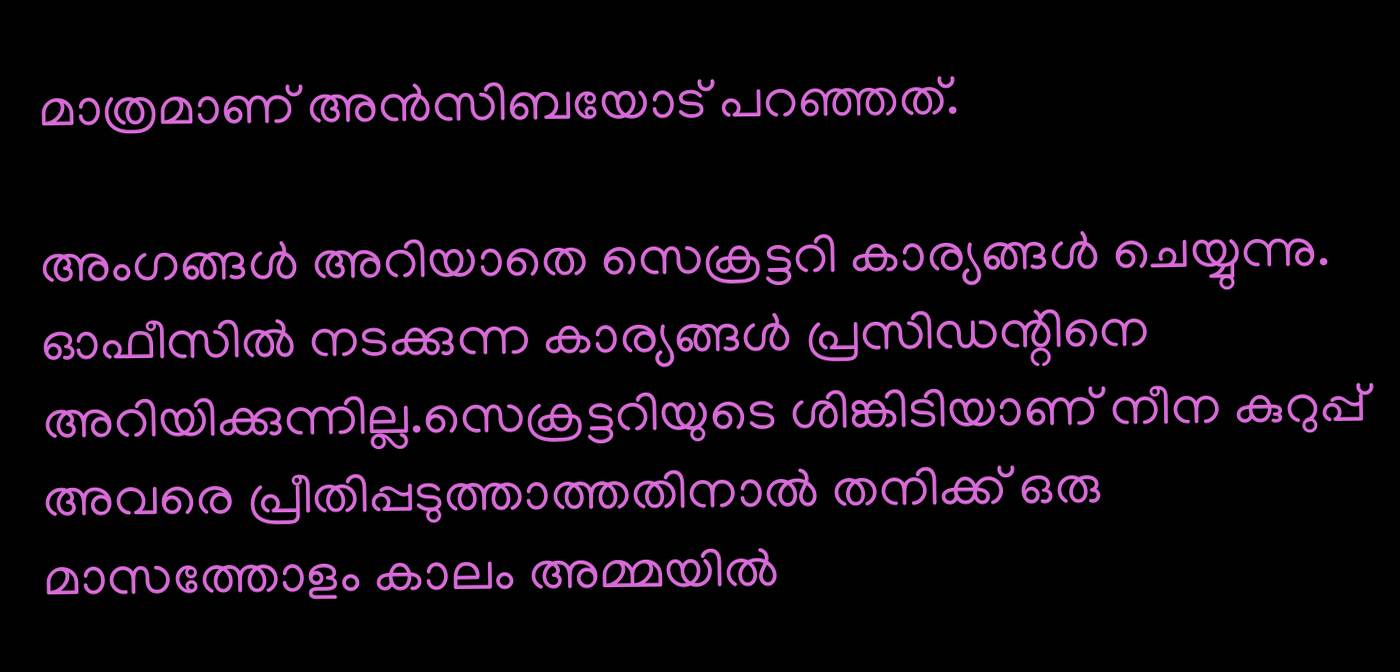മാത്രമാണ് അൻസിബയോട് പറഞ്ഞത്.

അംഗങ്ങൾ അറിയാതെ സെക്രട്ടറി കാര്യങ്ങൾ ചെയ്യുന്നു. ഓഫീസിൽ നടക്കുന്ന കാര്യങ്ങൾ പ്രസിഡന്റിനെ അറിയിക്കുന്നില്ല.സെക്രട്ടറിയുടെ ശിങ്കിടിയാണ് നീന കുറുപ്പ് അവരെ പ്രീതിപ്പടുത്താത്തതിനാൽ തനിക്ക് ഒരു മാസത്തോളം കാലം അമ്മയിൽ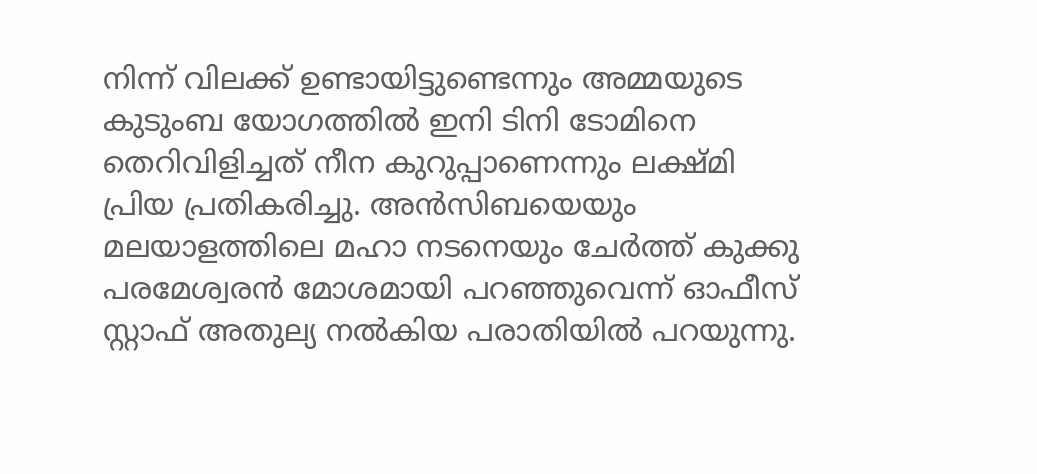നിന്ന് വിലക്ക് ഉണ്ടായിട്ടുണ്ടെന്നും അമ്മയുടെ കുടുംബ യോഗത്തിൽ ഇനി ടിനി ടോമിനെ തെറിവിളിച്ചത് നീന കുറുപ്പാണെന്നും ലക്ഷ്മി പ്രിയ പ്രതികരിച്ചു. അൻസിബയെയും മലയാളത്തിലെ മഹാ നടനെയും ചേർത്ത് കുക്കു പരമേശ്വരൻ മോശമായി പറഞ്ഞുവെന്ന് ഓഫീസ് സ്റ്റാഫ് അതുല്യ നൽകിയ പരാതിയിൽ പറയുന്നു.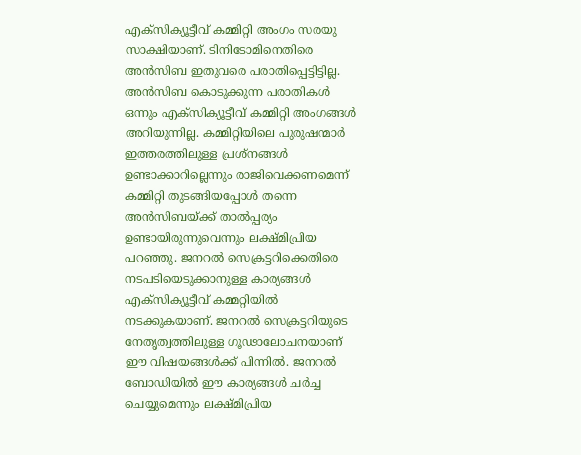എക്സിക്യൂട്ടീവ് കമ്മിറ്റി അംഗം സരയു സാക്ഷിയാണ്. ടിനിടോമിനെതിരെ അൻസിബ ഇതുവരെ പരാതിപ്പെട്ടിട്ടില്ല. അൻസിബ കൊടുക്കുന്ന പരാതികൾ ഒന്നും എക്സിക്യൂട്ടീവ് കമ്മിറ്റി അംഗങ്ങൾ അറിയുന്നില്ല. കമ്മിറ്റിയിലെ പുരുഷന്മാർ ഇത്തരത്തിലുള്ള പ്രശ്നങ്ങൾ ഉണ്ടാക്കാറില്ലെന്നും രാജിവെക്കണമെന്ന് കമ്മിറ്റി തുടങ്ങിയപ്പോൾ തന്നെ അൻസിബയ്ക്ക് താൽപ്പര്യം ഉണ്ടായിരുന്നുവെന്നും ലക്ഷ്മിപ്രിയ പറഞ്ഞു. ജനറൽ സെക്രട്ടറിക്കെതിരെ നടപടിയെടുക്കാനുള്ള കാര്യങ്ങൾ എക്സിക്യൂട്ടീവ് കമ്മറ്റിയിൽ നടക്കുകയാണ്. ജനറൽ സെക്രട്ടറിയുടെ നേതൃത്വത്തിലുള്ള ഗൂഢാലോചനയാണ് ഈ വിഷയങ്ങൾക്ക് പിന്നിൽ. ജനറൽ ബോഡിയിൽ ഈ കാര്യങ്ങൾ ചർച്ച ചെയ്യുമെന്നും ലക്ഷ്മിപ്രിയ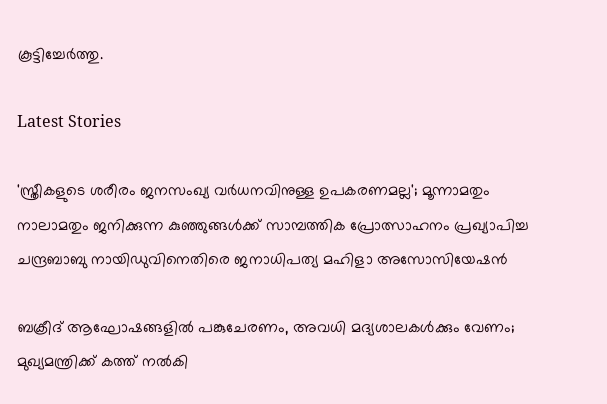കൂട്ടിച്ചേർത്തു.

Latest Stories

'സ്ത്രീകളുടെ ശരീരം ജനസംഖ്യ വർധനവിനുള്ള ഉപകരണമല്ല'; മൂന്നാമതും നാലാമതും ജനിക്കുന്ന കുഞ്ഞുങ്ങൾക്ക് സാമ്പത്തിക പ്രോത്സാഹനം പ്രഖ്യാപിച്ച ചന്ദ്രബാബു നായിഡുവിനെതിരെ ജനാധിപത്യ മഹിളാ അസോസിയേഷൻ

ബക്രീദ് ആഘോഷങ്ങളിൽ പങ്കുചേരണം, അവധി മദ്യശാലകൾക്കും വേണം; മുഖ്യമന്ത്രിക്ക് കത്ത് നൽകി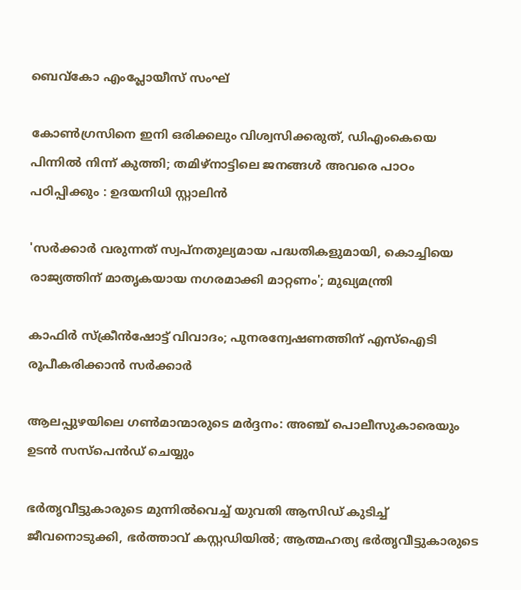ബെവ്കോ എംപ്ലോയീസ് സംഘ്

കോൺഗ്രസിനെ ഇനി ഒരിക്കലും വിശ്വസിക്കരുത്, ഡിഎംകെയെ പിന്നിൽ നിന്ന് കുത്തി; തമിഴ്നാട്ടിലെ ജനങ്ങൾ അവരെ പാഠം പഠിപ്പിക്കും : ഉദയനിധി സ്റ്റാലിൻ

'സർക്കാർ വരുന്നത് സ്വപ്നതുല്യമായ പദ്ധതികളുമായി, കൊച്ചിയെ രാജ്യത്തിന് മാതൃകയായ നഗരമാക്കി മാറ്റണം'; മുഖ്യമന്ത്രി

കാഫിർ സ്ക്രീൻഷോട്ട് വിവാദം; പുനരന്വേഷണത്തിന് എസ്ഐടി രൂപീകരിക്കാൻ സർക്കാർ

ആലപ്പുഴയിലെ ഗൺമാന്മാരുടെ മർദ്ദനം: അഞ്ച് പൊലീസുകാരെയും ഉടൻ സസ്‌പെൻഡ് ചെയ്യും

ഭര്‍തൃവീട്ടുകാരുടെ മുന്നില്‍വെച്ച് യുവതി ആസിഡ് കുടിച്ച് ജീവനൊടുക്കി, ഭര്‍ത്താവ് കസ്റ്റഡിയില്‍; ആത്മഹത്യ ഭര്‍തൃവീട്ടുകാരുടെ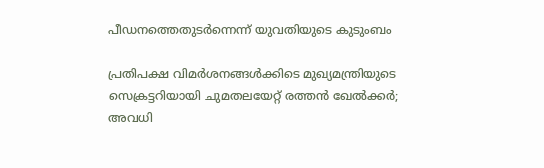പീഡനത്തെതുടർന്നെന്ന് യുവതിയുടെ കുടുംബം

പ്രതിപക്ഷ വിമർശനങ്ങൾക്കിടെ മുഖ്യമന്ത്രിയുടെ സെക്രട്ടറിയായി ചുമതലയേറ്റ് രത്തൻ ഖേൽക്കര്‍; അവധി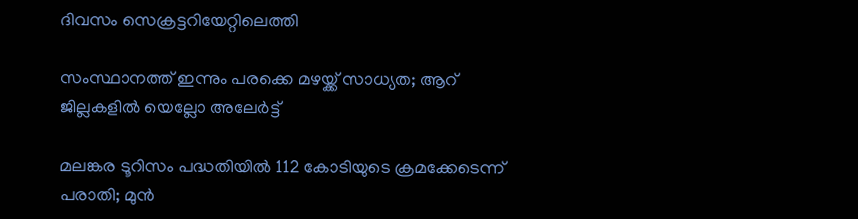ദിവസം സെക്രട്ടറിയേറ്റിലെത്തി

സംസ്ഥാനത്ത് ഇന്നും പരക്കെ മഴയ്ക്ക് സാധ്യത; ആറ് ജില്ലകളിൽ യെല്ലോ അലേർട്ട്

മലങ്കര ടൂറിസം പദ്ധതിയിൽ 112 കോടിയുടെ ക്രമക്കേടെന്ന് പരാതി; മുൻ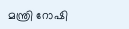മന്ത്രി റോഷി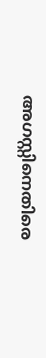അഗസ്റ്റിനെതിരെ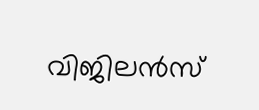വിജിലൻസ്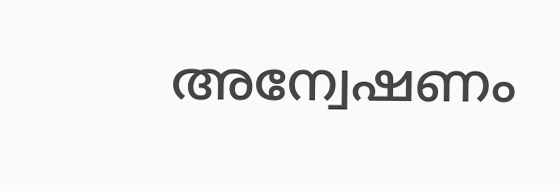അന്വേഷണം